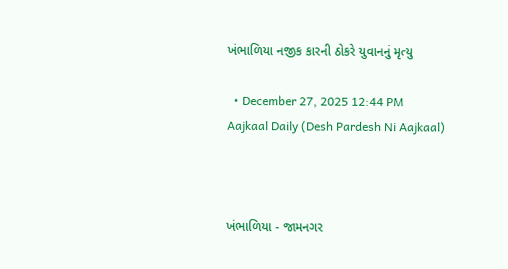ખંભાળિયા નજીક કારની ઠોકરે યુવાનનું મૃત્યુ

  • December 27, 2025 12:44 PM
Aajkaal Daily (Desh Pardesh Ni Aajkaal)



ખંભાળિયા - જામનગર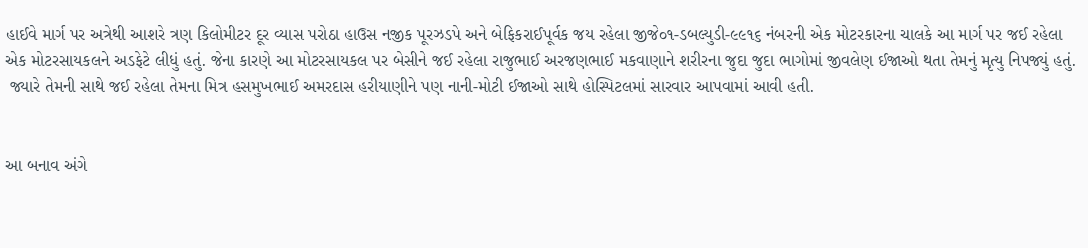હાઈવે માર્ગ પર અત્રેથી આશરે ત્રણ કિલોમીટર દૂર વ્યાસ પરોઠા હાઉસ નજીક પૂરઝડપે અને બેફિકરાઈપૂર્વક જય રહેલા જીજે૦૧-ડબલ્યુડી-૯૯૧૬ નંબરની એક મોટરકારના ચાલકે આ માર્ગ પર જઈ રહેલા એક મોટરસાયકલને અડફેટે લીધું હતું. જેના કારણે આ મોટરસાયકલ પર બેસીને જઈ રહેલા રાજુભાઈ અરજણભાઈ મકવાણાને શરીરના જુદા જુદા ભાગોમાં જીવલેણ ઈજાઓ થતા તેમનું મૃત્યુ નિપજ્યું હતું.
 જ્યારે તેમની સાથે જઈ રહેલા તેમના મિત્ર હસમુખભાઈ અમરદાસ હરીયાણીને પણ નાની-મોટી ઈજાઓ સાથે હોસ્પિટલમાં સારવાર આપવામાં આવી હતી.


આ બનાવ અંગે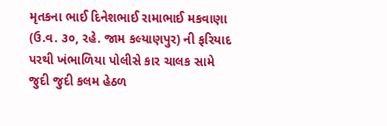મૃતકના ભાઈ દિનેશભાઈ રામાભાઈ મકવાણા (ઉ.વ. ૩૦, રહે. જામ કલ્યાણપુર) ની ફરિયાદ પરથી ખંભાળિયા પોલીસે કાર ચાલક સામે જુદી જુદી કલમ હેઠળ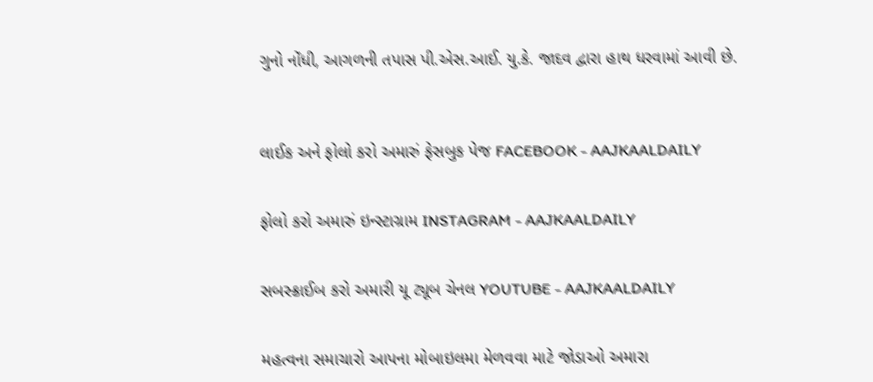ગુનો નોંધી, આગળની તપાસ પી.એસ.આઈ. યુ.કે. જાદવ દ્વારા હાથ ધરવામાં આવી છે.



લાઈક અને ફોલો કરો અમારું ફેસબુક પેજ FACEBOOK - AAJKAALDAILY


ફોલો કરો અમારું ઇન્સ્ટાગ્રામ INSTAGRAM - AAJKAALDAILY


સબસ્ક્રાઈબ કરો અમારી યૂ ટ્યૂબ ચેનલ YOUTUBE - AAJKAALDAILY


મહત્વના સમાચારો આપના મોબાઇલમા મેળવવા માટે જોડાઓ અમારા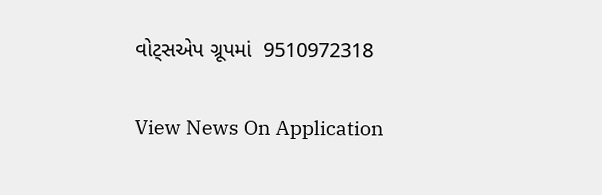વોટ્સએપ ગ્રૂપમાં  9510972318

View News On Application